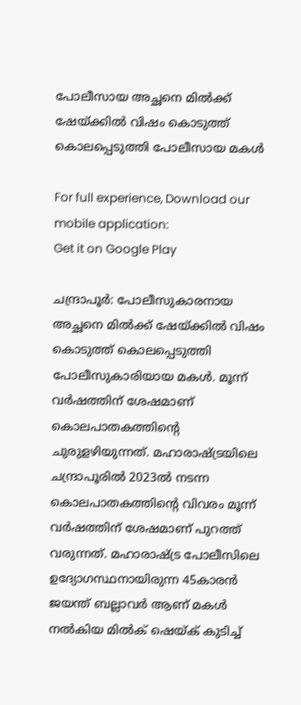പോലീസായ അച്ഛനെ മിൽക്ക് ഷേയ്ക്കിൽ വിഷം കൊടുത്ത് കൊലപ്പെടുത്തി പോലീസായ മകൾ

For full experience, Download our mobile application:
Get it on Google Play

ചന്ദ്രാപൂർ: പോലീസുകാരനായ അച്ഛനെ മിൽക്ക് ഷേയ്ക്കിൽ വിഷം കൊടുത്ത് കൊലപ്പെടുത്തി പോലീസുകാരിയായ മകൾ. മൂന്ന് വർഷത്തിന് ശേഷമാണ് കൊലപാതകത്തിന്റെ ചുരുളഴിയുന്നത്. മഹാരാഷ്ട്രയിലെ ചന്ദ്രാപൂരിൽ 2023ൽ നടന്ന കൊലപാതകത്തിന്റെ വിവരം മൂന്ന് വർഷത്തിന് ശേഷമാണ് പുറത്ത് വരുന്നത്. മഹാരാഷ്ട്ര പോലീസിലെ ഉദ്യോഗസ്ഥനായിരുന്ന 45കാരൻ ജയന്ത് ബല്ലാവർ ആണ് മകൾ നൽകിയ മിൽക് ഷെയ്ക് കുടിച്ച്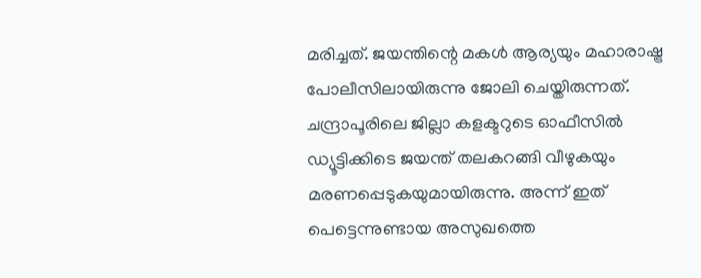മരിച്ചത്. ജയന്തിന്റെ മകൾ ആര്യയും മഹാരാഷ്ട്ര പോലീസിലായിരുന്നു ജോലി ചെയ്തിരുന്നത്. ചന്ദ്രാപൂരിലെ ജില്ലാ കളക്ടറുടെ ഓഫീസിൽ ഡ്യൂട്ടിക്കിടെ ജയന്ത് തലകറങ്ങി വീഴുകയും മരണപ്പെടുകയുമായിരുന്നു. അന്ന് ഇത് പെട്ടെന്നുണ്ടായ അസുഖത്തെ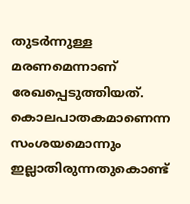തുടർന്നുള്ള മരണമെന്നാണ് രേഖപ്പെടുത്തിയത്. കൊലപാതകമാണെന്ന സംശയമൊന്നും ഇല്ലാതിരുന്നതുകൊണ്ട്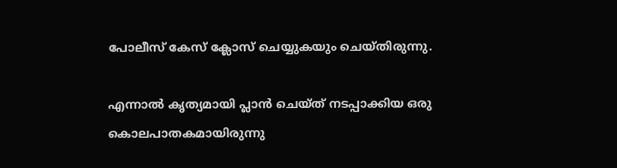പോലീസ് കേസ് ക്ലോസ് ചെയ്യുകയും ചെയ്തിരുന്നു.

എന്നാൽ കൃത്യമായി പ്ലാൻ ചെയ്ത് നടപ്പാക്കിയ ഒരു കൊലപാതകമായിരുന്നു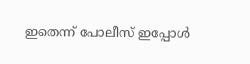ഇതെന്ന് പോലീസ് ഇപ്പോൾ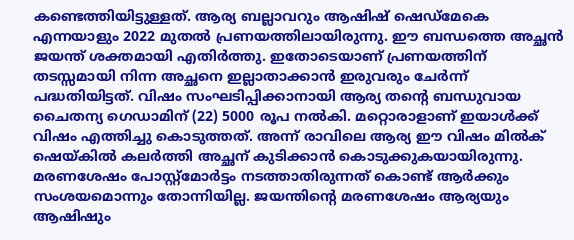കണ്ടെത്തിയിട്ടുള്ളത്. ആര്യ ബല്ലാവറും ആഷിഷ് ഷെഡ്മേകെ എന്നയാളും 2022 മുതൽ പ്രണയത്തിലായിരുന്നു. ഈ ബന്ധത്തെ അച്ഛൻ ജയന്ത് ശക്തമായി എതിർത്തു. ഇതോടെയാണ് പ്രണയത്തിന് തടസ്സമായി നിന്ന അച്ഛനെ ഇല്ലാതാക്കാൻ ഇരുവരും ചേർന്ന് പദ്ധതിയിട്ടത്. വിഷം സംഘടിപ്പിക്കാനായി ആര്യ തന്റെ ബന്ധുവായ ചൈതന്യ ഗെഡാമിന് (22) 5000 രൂപ നൽകി. മറ്റൊരാളാണ് ഇയാൾക്ക് വിഷം എത്തിച്ചു കൊടുത്തത്. അന്ന് രാവിലെ ആര്യ ഈ വിഷം മിൽക് ഷെയ്കിൽ കലർത്തി അച്ഛന് കുടിക്കാൻ കൊടുക്കുകയായിരുന്നു. മരണശേഷം പോസ്റ്റ്‌മോർട്ടം നടത്താതിരുന്നത് കൊണ്ട് ആർക്കും സംശയമൊന്നും തോന്നിയില്ല. ജയന്തിന്റെ മരണശേഷം ആര്യയും ആഷിഷും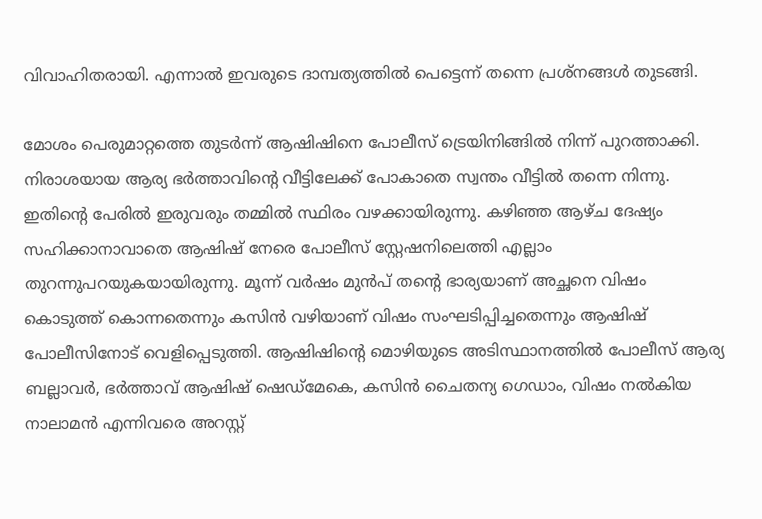വിവാഹിതരായി. എന്നാൽ ഇവരുടെ ദാമ്പത്യത്തിൽ പെട്ടെന്ന് തന്നെ പ്രശ്നങ്ങൾ തുടങ്ങി.

മോശം പെരുമാറ്റത്തെ തുടർന്ന് ആഷിഷിനെ പോലീസ് ട്രെയിനിങ്ങിൽ നിന്ന് പുറത്താക്കി. നിരാശയായ ആര്യ ഭർത്താവിന്റെ വീട്ടിലേക്ക് പോകാതെ സ്വന്തം വീട്ടിൽ തന്നെ നിന്നു. ഇതിന്റെ പേരിൽ ഇരുവരും തമ്മിൽ സ്ഥിരം വഴക്കായിരുന്നു. കഴിഞ്ഞ ആഴ്ച ദേഷ്യം സഹിക്കാനാവാതെ ആഷിഷ് നേരെ പോലീസ് സ്റ്റേഷനിലെത്തി എല്ലാം തുറന്നുപറയുകയായിരുന്നു. മൂന്ന് വർഷം മുൻപ് തന്റെ ഭാര്യയാണ് അച്ഛനെ വിഷം കൊടുത്ത് കൊന്നതെന്നും കസിൻ വഴിയാണ് വിഷം സംഘടിപ്പിച്ചതെന്നും ആഷിഷ് പോലീസിനോട് വെളിപ്പെടുത്തി. ആഷിഷിന്റെ മൊഴിയുടെ അടിസ്ഥാനത്തിൽ പോലീസ് ആര്യ ബല്ലാവർ, ഭർത്താവ് ആഷിഷ് ഷെഡ്മേകെ, കസിൻ ചൈതന്യ ഗെഡാം, വിഷം നൽകിയ നാലാമൻ എന്നിവരെ അറസ്റ്റ്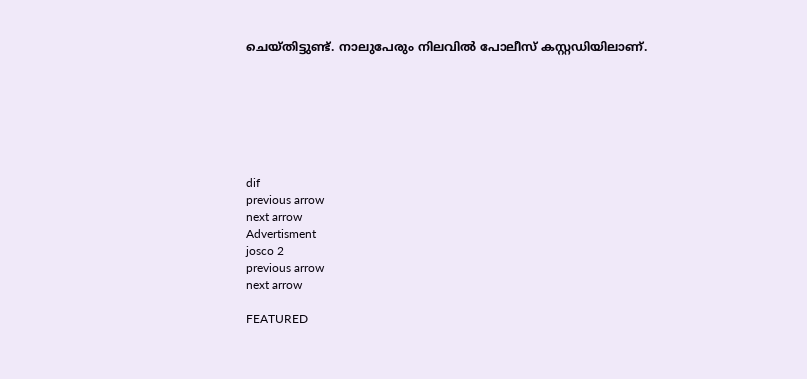ചെയ്തിട്ടുണ്ട്. നാലുപേരും നിലവിൽ പോലീസ് കസ്റ്റഡിയിലാണ്.







dif
previous arrow
next arrow
Advertisment
josco 2
previous arrow
next arrow

FEATURED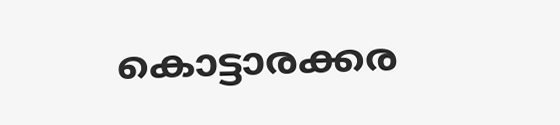കൊട്ടാരക്കര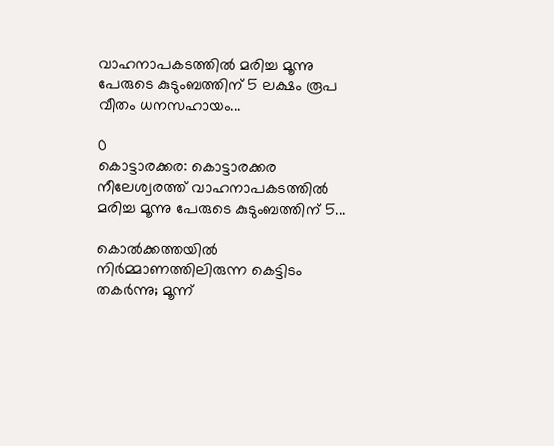വാഹനാപകടത്തില്‍ മരിച്ച മൂന്നു പേരുടെ കുടുംബത്തിന് 5 ലക്ഷം രൂപ വീതം ധനസഹായം...

0
കൊട്ടാരക്കര: കൊട്ടാരക്കര നീലേശ്വരത്ത് വാഹനാപകടത്തില്‍ മരിച്ച മൂന്നു പേരുടെ കുടുംബത്തിന് 5...

കൊൽക്കത്തയിൽ നിർമ്മാണത്തിലിരുന്ന കെട്ടിടം തകർന്നു; മൂന്ന്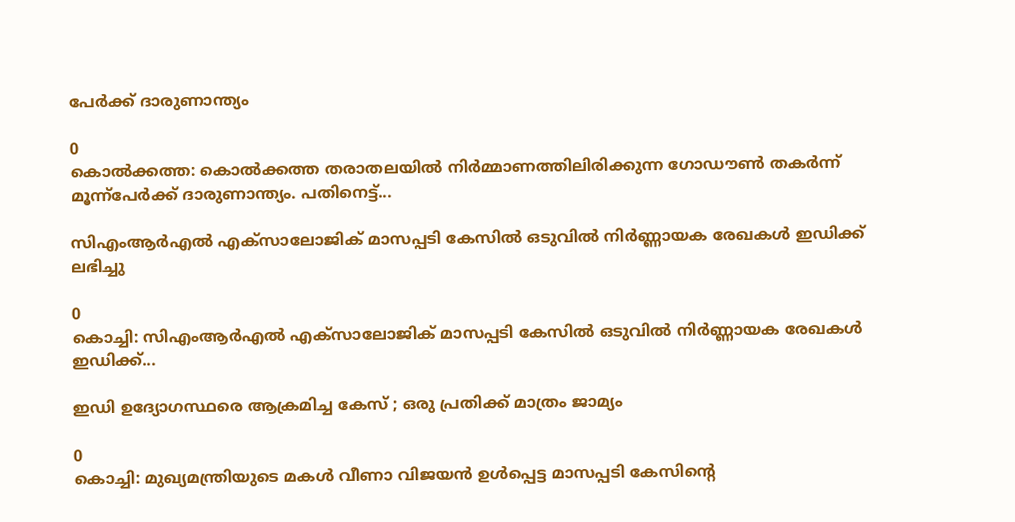പേർക്ക് ദാരുണാന്ത്യം

0
കൊല്‍ക്കത്ത: കൊല്‍ക്കത്ത തരാതലയില്‍ നിര്‍മ്മാണത്തിലിരിക്കുന്ന ഗോഡൗണ്‍ തകര്‍ന്ന് മൂന്ന്‌പേര്‍ക്ക് ദാരുണാന്ത്യം. പതിനെട്ട്...

സിഎംആർഎൽ എക്സാലോജിക് മാസപ്പടി കേസില്‍ ഒടുവിൽ നിർണ്ണായക രേഖകൾ ഇഡിക്ക് ലഭിച്ചു

0
കൊച്ചി: സിഎംആർഎൽ എക്സാലോജിക് മാസപ്പടി കേസില്‍ ഒടുവിൽ നിർണ്ണായക രേഖകൾ ഇഡിക്ക്...

ഇഡി ഉദ്യോഗസ്ഥരെ ആക്രമിച്ച കേസ് ; ഒരു പ്രതിക്ക് മാത്രം ജാമ്യം

0
കൊച്ചി: മുഖ്യമന്ത്രിയുടെ മകൾ വീണാ വിജയൻ ഉൾപ്പെട്ട മാസപ്പടി കേസിൻ്റെ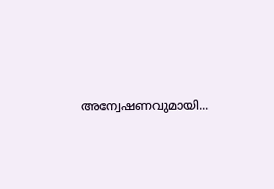അന്വേഷണവുമായി...